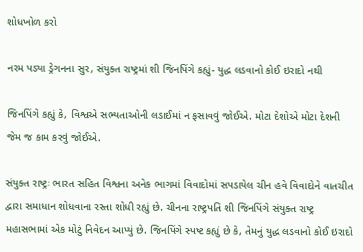શોધખોળ કરો

નરમ પડ્યા ડ્રેગનના સુર, સંયુક્ત રાષ્ટ્રમાં શી જિનપિંગે કહ્યું- યુદ્ધ લડવાનો કોઈ ઇરાદો નથી

જિનપિંગે કહ્યું કે, વિશ્વએ સભ્યતાઓની લડાઈમાં ન ફસાવવું જોઈએ. મોટા દેશોએ મોટા દેશની જેમ જ કામ કરવું જોઈએ.

સંયુક્ત રાષ્ટ્રઃ ભારત સહિત વિશ્વના અનેક ભાગમાં વિવાદોમાં સપડાયેલ ચીન હવે વિવાદોને વાતચીત દ્વારા સમાધાન શોધવાના રસ્તા શોધી રહ્યું છે. ચીનના રાષ્ટ્રપતિ શી જિનપિંગે સંયુક્ત રાષ્ટ્ર મહાસભામાં એક મોટું નિવેદન આપ્યું છે. જિનપિંગે સ્પષ્ટ કહ્યું છે કે, તેમનું યુદ્ધ લડવાનો કોઈ ઇરાદો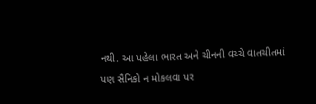નથી. આ પહેલા ભારત અને ચીનની વચ્ચે વાતચીતમાં પણ સૈનિકો ન મોકલવા પર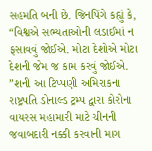સહમતિ બની છે. જિનપિંગે કહ્યું કે, “વિશ્વએ સભ્યતાઓની લડાઈમાં ન ફસાવવું જોઈએ. મોટા દેશોએ મોટા દેશની જેમ જ કામ કરવું જોઈએ. ”શની આ ટિપ્પણી અમિરાકના રાષ્ટ્રપતિ ડોનાલ્ડ ટ્રમ્પ દ્વારા કોરોના વાયરસ મહામારી માટે ચીનની જવાબદારી નક્કી કરવાની માગ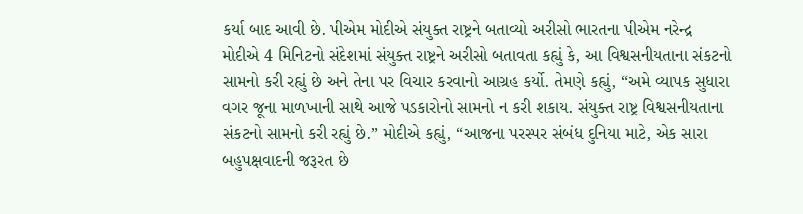કર્યા બાદ આવી છે. પીએમ મોદીએ સંયુક્ત રાષ્ટ્રને બતાવ્યો અરીસો ભારતના પીએમ નરેન્દ્ર મોદીએ 4 મિનિટનો સંદેશમાં સંયુક્ત રાષ્ટ્રને અરીસો બતાવતા કહ્યું કે, આ વિશ્વસનીયતાના સંકટનો સામનો કરી રહ્યું છે અને તેના પર વિચાર કરવાનો આગ્રહ કર્યો. તેમણે કહ્યું, “અમે વ્યાપક સુધારા વગર જૂના માળખાની સાથે આજે પડકારોનો સામનો ન કરી શકાય. સંયુક્ત રાષ્ટ્ર વિશ્વસનીયતાના સંકટનો સામનો કરી રહ્યું છે.” મોદીએ કહ્યું, “આજના પરસ્પર સંબંધ દુનિયા માટે, એક સારા બહુપક્ષવાદની જરૂરત છે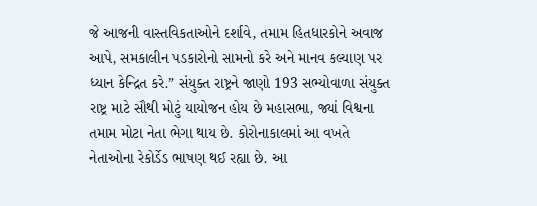જે આજની વાસ્તવિકતાઓને દર્શાવે, તમામ હિતધારકોને અવાજ આપે, સમકાલીન પડકારોનો સામનો કરે અને માનવ કલ્યાણ પર ધ્યાન કેન્દ્રિત કરે.” સંયુક્ત રાષ્ટ્રને જાણો 193 સભ્યોવાળા સંયુક્ત રાષ્ટ્ર માટે સૌથી મોટું યાયોજન હોય છે મહાસભા, જ્યાં વિશ્વના તમામ મોટા નેતા ભેગા થાય છે. કોરોનાકાલમાં આ વખતે નેતાઓના રેકોર્ડેડ ભાષણ થઈ રહ્યા છે. આ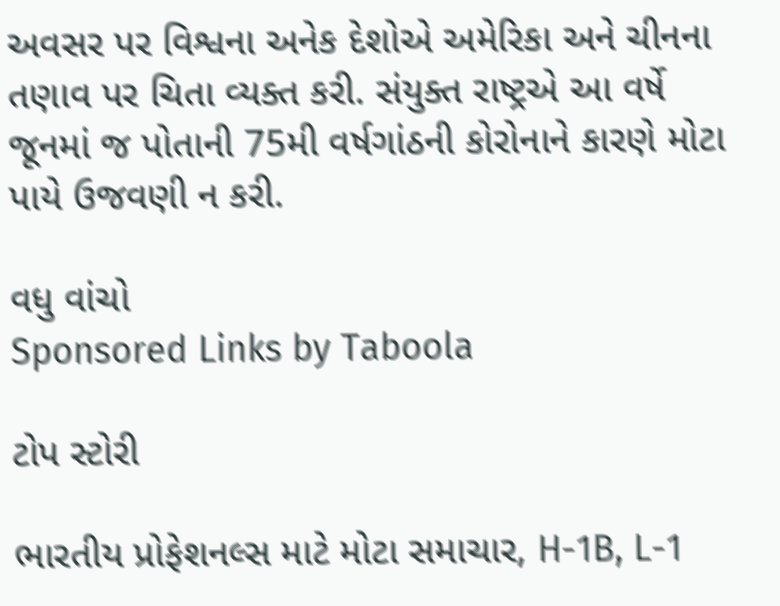અવસર પર વિશ્વના અનેક દેશોએ અમેરિકા અને ચીનના તણાવ પર ચિતા વ્યક્ત કરી. સંયુક્ત રાષ્ટ્રએ આ વર્ષે જૂનમાં જ પોતાની 75મી વર્ષગાંઠની કોરોનાને કારણે મોટા પાયે ઉજવણી ન કરી.

વધુ વાંચો
Sponsored Links by Taboola

ટોપ સ્ટોરી

ભારતીય પ્રોફેશનલ્સ માટે મોટા સમાચાર, H-1B, L-1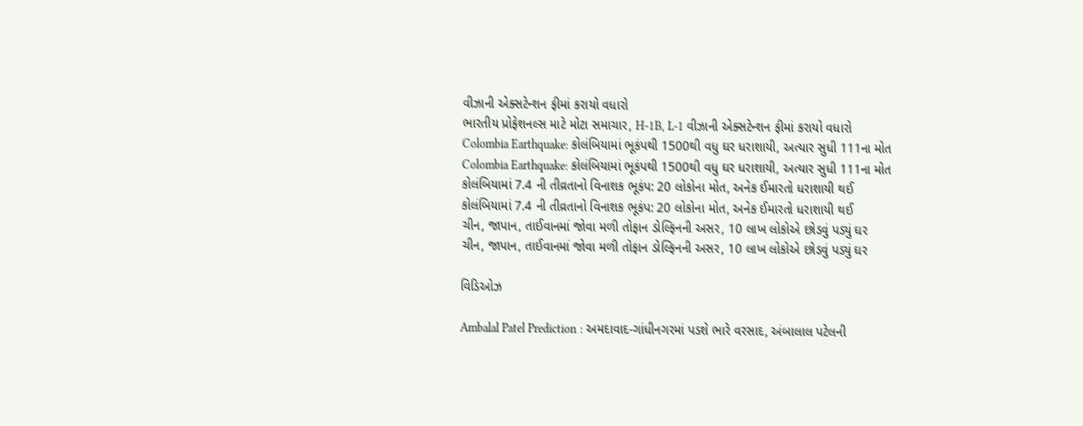વીઝાની એક્સટેન્શન ફીમાં કરાયો વધારો
ભારતીય પ્રોફેશનલ્સ માટે મોટા સમાચાર, H-1B, L-1 વીઝાની એક્સટેન્શન ફીમાં કરાયો વધારો
Colombia Earthquake: કોલંબિયામાં ભૂકંપથી 1500થી વધુ ઘર ધરાશાયી, અત્યાર સુધી 111ના મોત
Colombia Earthquake: કોલંબિયામાં ભૂકંપથી 1500થી વધુ ઘર ધરાશાયી, અત્યાર સુધી 111ના મોત
કોલંબિયામાં 7.4 ની તીવ્રતાનો વિનાશક ભૂકંપ: 20 લોકોના મોત, અનેક ઈમારતો ધરાશાયી થઈ
કોલંબિયામાં 7.4 ની તીવ્રતાનો વિનાશક ભૂકંપ: 20 લોકોના મોત, અનેક ઈમારતો ધરાશાયી થઈ
ચીન, જાપાન, તાઈવાનમાં જોવા મળી તોફાન ડોલ્ફિનની અસર, 10 લાખ લોકોએ છોડવું પડ્યું ઘર
ચીન, જાપાન, તાઈવાનમાં જોવા મળી તોફાન ડોલ્ફિનની અસર, 10 લાખ લોકોએ છોડવું પડ્યું ઘર

વિડિઓઝ

Ambalal Patel Prediction : અમદાવાદ-ગાંધીનગરમાં પડશે ભારે વરસાદ, અંબાલાલ પટેલની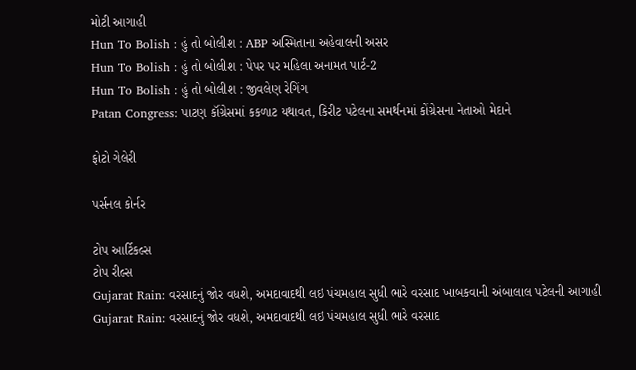મોટી આગાહી
Hun To Bolish : હું તો બોલીશ : ABP અસ્મિતાના અહેવાલની અસર
Hun To Bolish : હું તો બોલીશ : પેપર પર મહિલા અનામત પાર્ટ-2
Hun To Bolish : હું તો બોલીશ : જીવલેણ રેગિંગ
Patan Congress: પાટણ કૉંગ્રેસમાં કકળાટ યથાવત, કિરીટ પટેલના સમર્થનમાં કોંગ્રેસના નેતાઓ મેદાને

ફોટો ગેલેરી

પર્સનલ કોર્નર

ટોપ આર્ટિકલ્સ
ટોપ રીલ્સ
Gujarat Rain: વરસાદનું જોર વધશે, અમદાવાદથી લઇ પંચમહાલ સુધી ભારે વરસાદ ખાબકવાની અંબાલાલ પટેલની આગાહી
Gujarat Rain: વરસાદનું જોર વધશે, અમદાવાદથી લઇ પંચમહાલ સુધી ભારે વરસાદ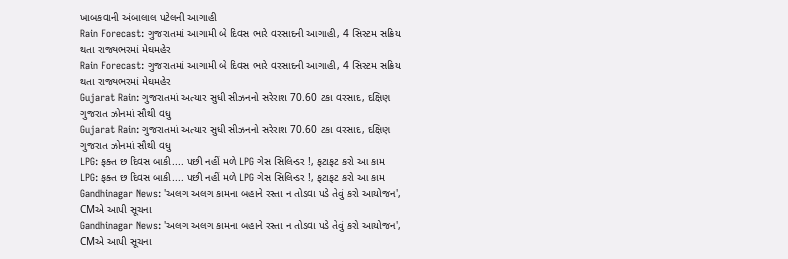ખાબકવાની અંબાલાલ પટેલની આગાહી
Rain Forecast: ગુજરાતમાં આગામી બે દિવસ ભારે વરસાદની આગાહી, 4 સિસ્ટમ સક્રિય થતા રાજ્યભરમાં મેઘમહેર
Rain Forecast: ગુજરાતમાં આગામી બે દિવસ ભારે વરસાદની આગાહી, 4 સિસ્ટમ સક્રિય થતા રાજ્યભરમાં મેઘમહેર
Gujarat Rain: ગુજરાતમાં અત્યાર સુધી સીઝનનો સરેરાશ 70.60 ટકા વરસાદ, દક્ષિણ ગુજરાત ઝોનમાં સૌથી વધુ
Gujarat Rain: ગુજરાતમાં અત્યાર સુધી સીઝનનો સરેરાશ 70.60 ટકા વરસાદ, દક્ષિણ ગુજરાત ઝોનમાં સૌથી વધુ
LPG: ફક્ત છ દિવસ બાકી.... પછી નહીં મળે LPG ગેસ સિલિન્ડર !, ફટાફટ કરો આ કામ
LPG: ફક્ત છ દિવસ બાકી.... પછી નહીં મળે LPG ગેસ સિલિન્ડર !, ફટાફટ કરો આ કામ
Gandhinagar News: 'અલગ અલગ કામના બહાને રસ્તા ન તોડવા પડે તેવું કરો આયોજન', CMએ આપી સૂચના
Gandhinagar News: 'અલગ અલગ કામના બહાને રસ્તા ન તોડવા પડે તેવું કરો આયોજન', CMએ આપી સૂચના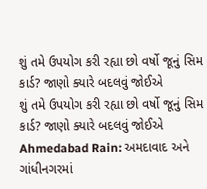શું તમે ઉપયોગ કરી રહ્યા છો વર્ષો જૂનું સિમ કાર્ડ? જાણો ક્યારે બદલવું જોઈએ
શું તમે ઉપયોગ કરી રહ્યા છો વર્ષો જૂનું સિમ કાર્ડ? જાણો ક્યારે બદલવું જોઈએ
Ahmedabad Rain: અમદાવાદ અને ગાંધીનગરમાં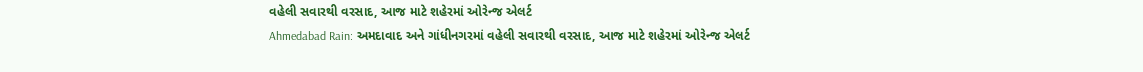વહેલી સવારથી વરસાદ, આજ માટે શહેરમાં ઓરેન્જ એલર્ટ
Ahmedabad Rain: અમદાવાદ અને ગાંધીનગરમાં વહેલી સવારથી વરસાદ, આજ માટે શહેરમાં ઓરેન્જ એલર્ટ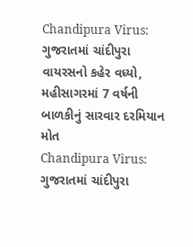Chandipura Virus: ગુજરાતમાં ચાંદીપુરા વાયરસનો કહેર વધ્યો, મહીસાગરમાં 7 વર્ષની બાળકીનું સારવાર દરમિયાન મોત
Chandipura Virus: ગુજરાતમાં ચાંદીપુરા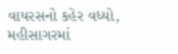વાયરસનો કહેર વધ્યો, મહીસાગરમાં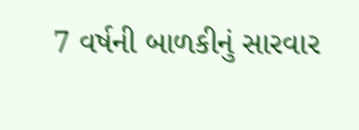7 વર્ષની બાળકીનું સારવાર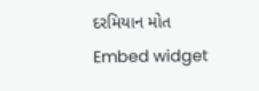દરમિયાન મોત
Embed widget